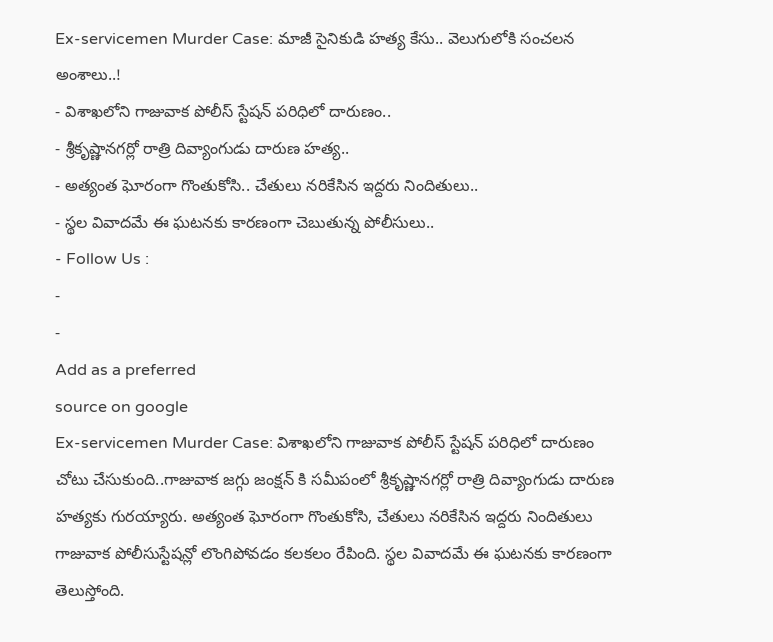Ex-servicemen Murder Case: మాజీ సైనికుడి హత్య కేసు.. వెలుగులోకి సంచలన అంశాలు..!
- విశాఖలోని గాజువాక పోలీస్ స్టేషన్ పరిధిలో దారుణం..
- శ్రీకృష్ణానగర్లో రాత్రి దివ్యాంగుడు దారుణ హత్య..
- అత్యంత ఘోరంగా గొంతుకోసి.. చేతులు నరికేసిన ఇద్దరు నిందితులు..
- స్థల వివాదమే ఈ ఘటనకు కారణంగా చెబుతున్న పోలీసులు..
- Follow Us :
-
-
Add as a preferred
source on google
Ex-servicemen Murder Case: విశాఖలోని గాజువాక పోలీస్ స్టేషన్ పరిధిలో దారుణం చోటు చేసుకుంది..గాజువాక జగ్గు జంక్షన్ కి సమీపంలో శ్రీకృష్ణానగర్లో రాత్రి దివ్యాంగుడు దారుణ హత్యకు గురయ్యారు. అత్యంత ఘోరంగా గొంతుకోసి, చేతులు నరికేసిన ఇద్దరు నిందితులు గాజువాక పోలీసుస్టేషన్లో లొంగిపోవడం కలకలం రేపింది. స్థల వివాదమే ఈ ఘటనకు కారణంగా తెలుస్తోంది.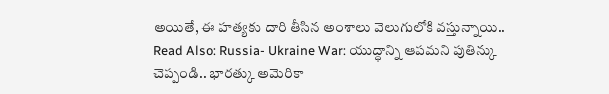అయితే, ఈ హత్యకు దారి తీసిన అంశాలు వెలుగులోకి వస్తున్నాయి..
Read Also: Russia- Ukraine War: యుద్ధాన్ని ఆపమని పుతిన్కు చెప్పండి.. భారత్కు అమెరికా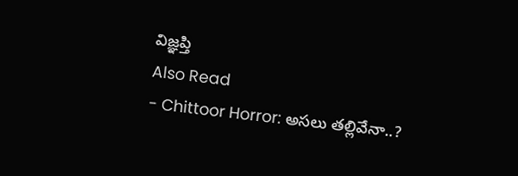విజ్ఞప్తి
Also Read
- Chittoor Horror: అసలు తల్లివేనా..?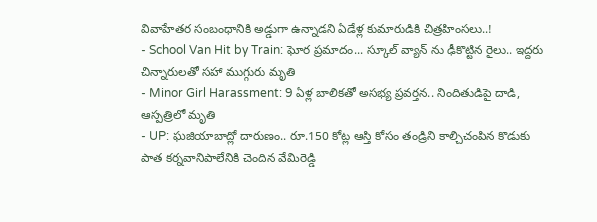వివాహేతర సంబంధానికి అడ్డుగా ఉన్నాడని ఏడేళ్ల కుమారుడికి చిత్రహింసలు..!
- School Van Hit by Train: ఘోర ప్రమాదం... స్కూల్ వ్యాన్ ను ఢీకొట్టిన రైలు.. ఇద్దరు చిన్నారులతో సహా ముగ్గురు మృతి
- Minor Girl Harassment: 9 ఏళ్ల బాలికతో అసభ్య ప్రవర్తన.. నిందితుడిపై దాడి, ఆస్పత్రిలో మృతి
- UP: ఘజియాబాద్లో దారుణం.. రూ.150 కోట్ల ఆస్తి కోసం తండ్రిని కాల్చిచంపిన కొడుకు
పాత కర్నవానిపాలేనికి చెందిన వేమిరెడ్డి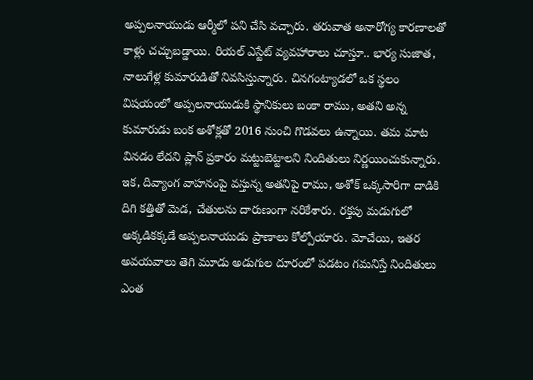అప్పలనాయుడు ఆర్మీలో పని చేసి వచ్చారు. తరువాత అనారోగ్య కారణాలతో కాళ్లు చచ్చుబడ్డాయి. రియల్ ఎస్టేట్ వ్యవహారాలు చూస్తూ.. భార్య సుజాత, నాలుగేళ్ల కుమారుడితో నివసిస్తున్నారు. చినగంట్యాడలో ఒక స్థలం విషయంలో అప్పలనాయుడుకి స్థానికులు బంకా రాము, అతని అన్న కుమారుడు బంక అశోక్లతో 2016 నుంచి గొడవలు ఉన్నాయి. తమ మాట వినడం లేదని ప్లాన్ ప్రకారం మట్టుబెట్టాలని నిందితులు నిర్ణయించుకున్నారు. ఇక, దివ్యాంగ వాహనంపై వస్తున్న అతనిపై రాము, అశోక్ ఒక్కసారిగా దాడికి దిగి కత్తితో మెడ, చేతులను దారుణంగా నరికేశారు. రక్తపు మడుగులో అక్కడికక్కడే అప్పలనాయుడు ప్రాణాలు కోల్పోయారు. మోచేయి, ఇతర అవయవాలు తెగి మూడు అడుగుల దూరంలో పడటం గమనిస్తే నిందితులు ఎంత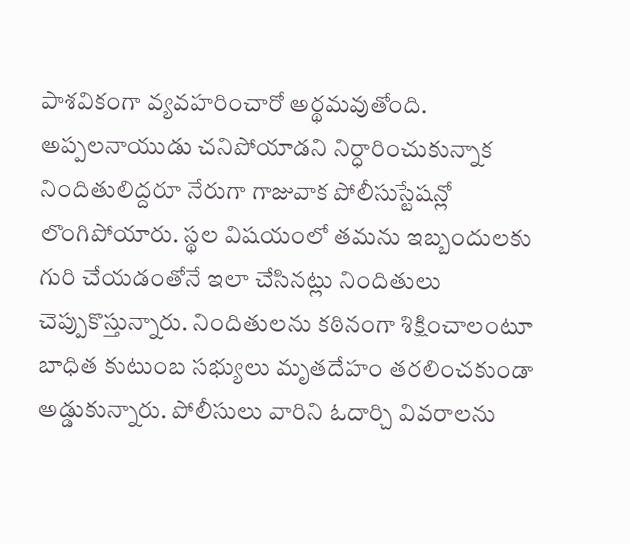పాశవికంగా వ్యవహరించారో అర్థమవుతోంది. అప్పలనాయుడు చనిపోయాడని నిర్ధారించుకున్నాక నిందితులిద్దరూ నేరుగా గాజువాక పోలీసుస్టేషన్లో లొంగిపోయారు. స్థల విషయంలో తమను ఇబ్బందులకు గురి చేయడంతోనే ఇలా చేసినట్లు నిందితులు చెప్పుకొస్తున్నారు. నిందితులను కఠినంగా శిక్షించాలంటూ బాధిత కుటుంబ సభ్యులు మృతదేహం తరలించకుండా అడ్డుకున్నారు. పోలీసులు వారిని ఓదార్చి వివరాలను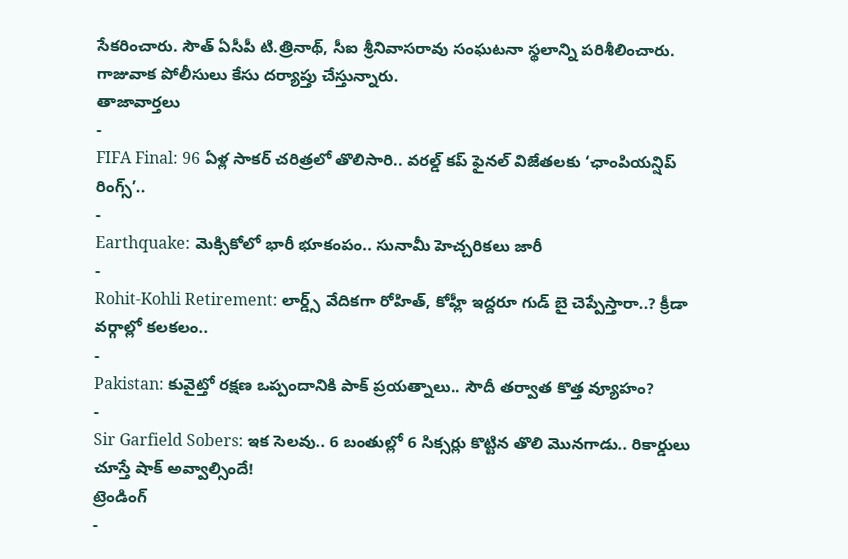సేకరించారు. సౌత్ ఏసీపీ టి.త్రినాథ్, సీఐ శ్రీనివాసరావు సంఘటనా స్థలాన్ని పరిశీలించారు. గాజువాక పోలీసులు కేసు దర్యాప్తు చేస్తున్నారు.
తాజావార్తలు
-
FIFA Final: 96 ఏళ్ల సాకర్ చరిత్రలో తొలిసారి.. వరల్డ్ కప్ ఫైనల్ విజేతలకు ‘ఛాంపియన్షిప్ రింగ్స్’..
-
Earthquake: మెక్సికోలో భారీ భూకంపం.. సునామీ హెచ్చరికలు జారీ
-
Rohit-Kohli Retirement: లార్డ్స్ వేదికగా రోహిత్, కోహ్లీ ఇద్దరూ గుడ్ బై చెప్పేస్తారా..? క్రీడా వర్గాల్లో కలకలం..
-
Pakistan: కువైట్తో రక్షణ ఒప్పందానికి పాక్ ప్రయత్నాలు.. సౌదీ తర్వాత కొత్త వ్యూహం?
-
Sir Garfield Sobers: ఇక సెలవు.. 6 బంతుల్లో 6 సిక్సర్లు కొట్టిన తొలి మొనగాడు.. రికార్డులు చూస్తే షాక్ అవ్వాల్సిందే!
ట్రెండింగ్
-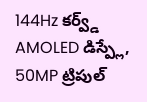144Hz కర్వ్డ్ AMOLED డిస్ప్లే, 50MP ట్రిపుల్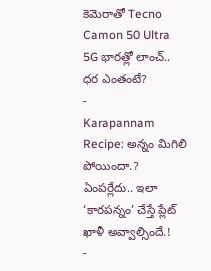కెమెరాతో Tecno Camon 50 Ultra 5G భారత్లో లాంచ్.. ధర ఎంతంటే?
-
Karapannam Recipe: అన్నం మిగిలి పోయిందా.? ఏంపర్లేదు.. ఇలా ‘కారపన్నం’ చేస్తే ప్లేట్ ఖాళీ అవ్వాల్సిందే.!
-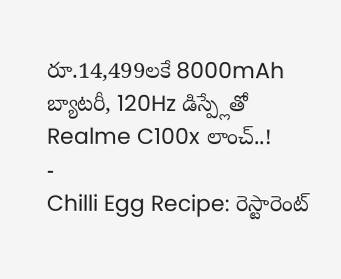రూ.14,499లకే 8000mAh బ్యాటరీ, 120Hz డిస్ప్లేతో Realme C100x లాంచ్..!
-
Chilli Egg Recipe: రెస్టారెంట్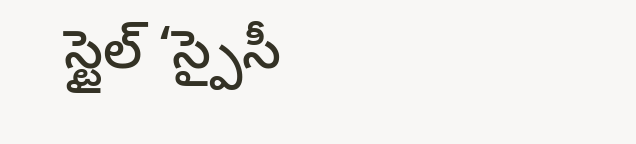స్టైల్ ‘స్పైసీ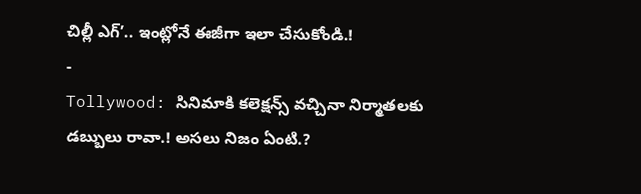చిల్లీ ఎగ్’.. ఇంట్లోనే ఈజీగా ఇలా చేసుకోండి.!
-
Tollywood: సినిమాకి కలెక్షన్స్ వచ్చినా నిర్మాతలకు డబ్బులు రావా.! అసలు నిజం ఏంటి.?